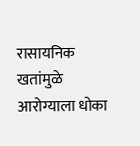रासायनिक खतांमुळे आरोग्याला धोका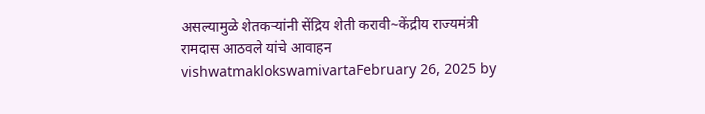असल्यामुळे शेतकऱ्यांनी सेंद्रिय शेती करावी~केंद्रीय राज्यमंत्री रामदास आठवले यांचे आवाहन vishwatmaklokswamivartaFebruary 26, 2025 by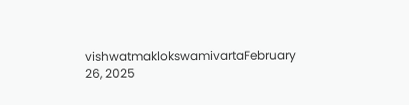vishwatmaklokswamivartaFebruary 26, 2025